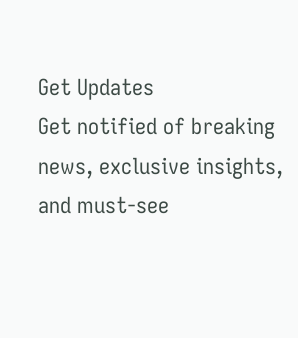Get Updates
Get notified of breaking news, exclusive insights, and must-see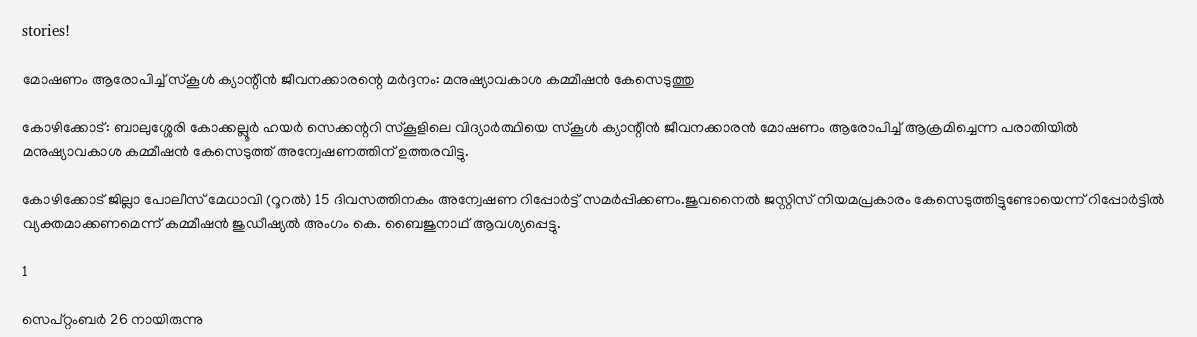stories!

മോഷണം ആരോപിച്ച് സ്‌കൂള്‍ ക്യാന്റീന്‍ ജീവനക്കാരന്റെ മര്‍ദ്ദനം: മനുഷ്യാവകാശ കമ്മീഷന്‍ കേസെടുത്തു

കോഴിക്കോട്: ബാലുശ്ശേരി കോക്കല്ലൂര്‍ ഹയര്‍ സെക്കന്ററി സ്‌കൂളിലെ വിദ്യാര്‍ത്ഥിയെ സ്‌കൂള്‍ ക്യാന്റീന്‍ ജീവനക്കാരന്‍ മോഷണം ആരോപിച്ച് ആക്രമിച്ചെന്ന പരാതിയില്‍ മനുഷ്യാവകാശ കമ്മീഷന്‍ കേസെടുത്ത് അന്വേഷണത്തിന് ഉത്തരവിട്ടു.

കോഴിക്കോട് ജില്ലാ പോലീസ് മേധാവി (റൂറല്‍) 15 ദിവസത്തിനകം അന്വേഷണ റിപ്പോര്‍ട്ട് സമര്‍പ്പിക്കണം.ജുവനൈല്‍ ജസ്റ്റിസ് നിയമപ്രകാരം കേസെടുത്തിട്ടുണ്ടോയെന്ന് റിപ്പോര്‍ട്ടില്‍ വ്യക്തമാക്കണമെന്ന് കമ്മീഷന്‍ ജുഡീഷ്യല്‍ അംഗം കെ. ബൈജുനാഥ് ആവശ്യപ്പെട്ടു.

1

സെപ്റ്റംബര്‍ 26 നായിരുന്നു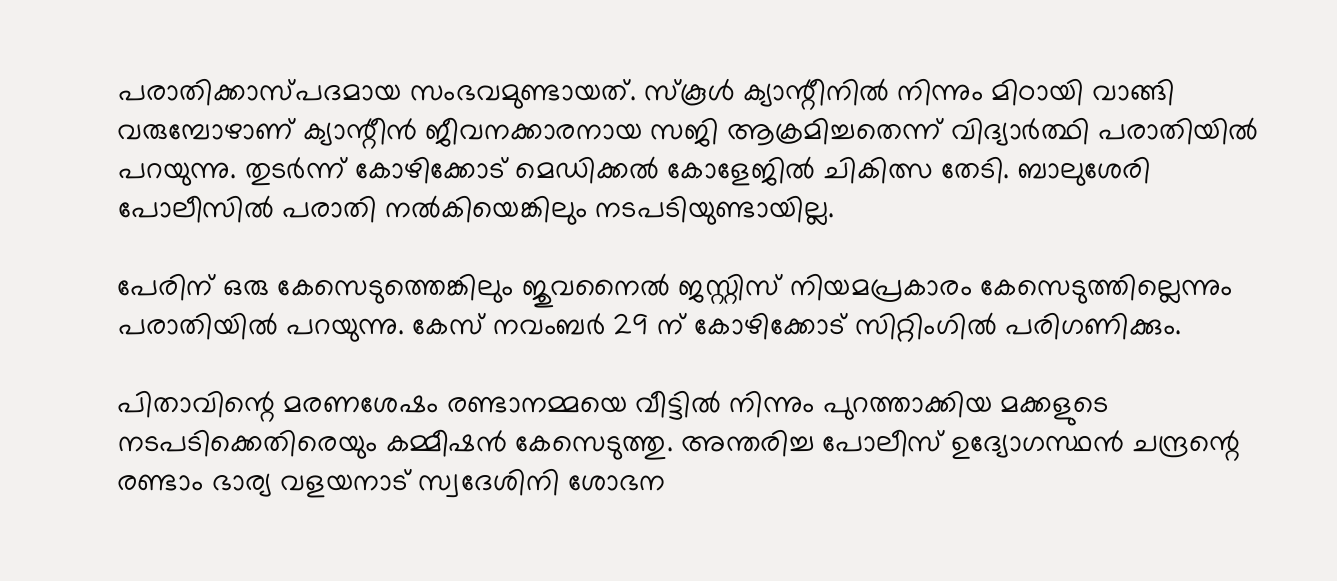പരാതിക്കാസ്പദമായ സംഭവമുണ്ടായത്. സ്‌കൂള്‍ ക്യാന്റീനില്‍ നിന്നും മിഠായി വാങ്ങി വരുമ്പോഴാണ് ക്യാന്റീന്‍ ജീവനക്കാരനായ സജി ആക്രമിച്ചതെന്ന് വിദ്യാര്‍ത്ഥി പരാതിയില്‍ പറയുന്നു. തുടര്‍ന്ന് കോഴിക്കോട് മെഡിക്കല്‍ കോളേജില്‍ ചികിത്സ തേടി. ബാലുശേരി പോലീസില്‍ പരാതി നല്‍കിയെങ്കിലും നടപടിയുണ്ടായില്ല.

പേരിന് ഒരു കേസെടുത്തെങ്കിലും ജുവനൈല്‍ ജസ്റ്റിസ് നിയമപ്രകാരം കേസെടുത്തില്ലെന്നും പരാതിയില്‍ പറയുന്നു. കേസ് നവംബര്‍ 29 ന് കോഴിക്കോട് സിറ്റിംഗില്‍ പരിഗണിക്കും.

പിതാവിന്റെ മരണശേഷം രണ്ടാനമ്മയെ വീട്ടില്‍ നിന്നും പുറത്താക്കിയ മക്കളുടെ നടപടിക്കെതിരെയും കമ്മീഷന്‍ കേസെടുത്തു. അന്തരിച്ച പോലീസ് ഉദ്യോഗസ്ഥന്‍ ചന്ദ്രന്റെ രണ്ടാം ഭാര്യ വളയനാട് സ്വദേശിനി ശോഭന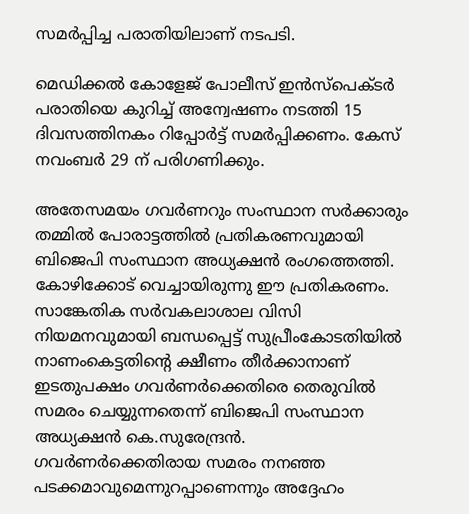സമര്‍പ്പിച്ച പരാതിയിലാണ് നടപടി.

മെഡിക്കല്‍ കോളേജ് പോലീസ് ഇന്‍സ്‌പെക്ടര്‍ പരാതിയെ കുറിച്ച് അന്വേഷണം നടത്തി 15 ദിവസത്തിനകം റിപ്പോര്‍ട്ട് സമര്‍പ്പിക്കണം. കേസ് നവംബര്‍ 29 ന് പരിഗണിക്കും.

അതേസമയം ഗവര്‍ണറും സംസ്ഥാന സര്‍ക്കാരും തമ്മില്‍ പോരാട്ടത്തില്‍ പ്രതികരണവുമായി ബിജെപി സംസ്ഥാന അധ്യക്ഷന്‍ രംഗത്തെത്തി. കോഴിക്കോട് വെച്ചായിരുന്നു ഈ പ്രതികരണം. സാങ്കേതിക സര്‍വകലാശാല വിസി നിയമനവുമായി ബന്ധപ്പെട്ട് സുപ്രീംകോടതിയില്‍ നാണംകെട്ടതിന്റെ ക്ഷീണം തീര്‍ക്കാനാണ് ഇടതുപക്ഷം ഗവര്‍ണര്‍ക്കെതിരെ തെരുവില്‍ സമരം ചെയ്യുന്നതെന്ന് ബിജെപി സംസ്ഥാന അധ്യക്ഷന്‍ കെ.സുരേന്ദ്രന്‍. ഗവര്‍ണര്‍ക്കെതിരായ സമരം നനഞ്ഞ പടക്കമാവുമെന്നുറപ്പാണെന്നും അദ്ദേഹം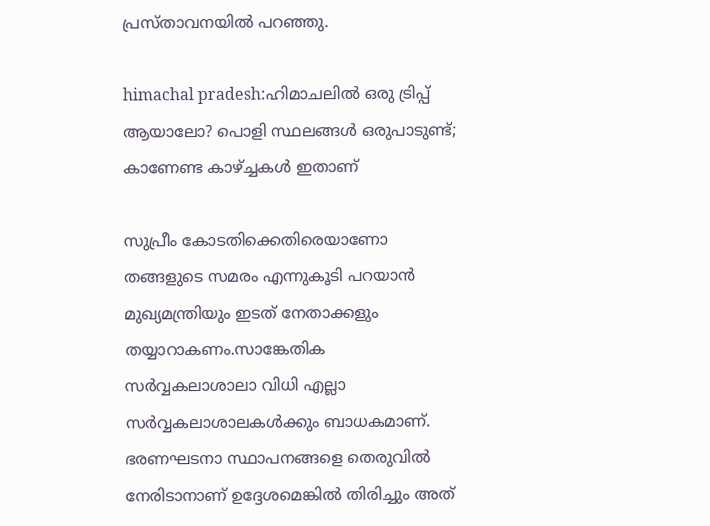പ്രസ്താവനയില്‍ പറഞ്ഞു.

himachal pradesh:ഹിമാചലില്‍ ഒരു ട്രിപ്പ് ആയാലോ? പൊളി സ്ഥലങ്ങള്‍ ഒരുപാടുണ്ട്; കാണേണ്ട കാഴ്ച്ചകള്‍ ഇതാണ്

സുപ്രീം കോടതിക്കെതിരെയാണോ തങ്ങളുടെ സമരം എന്നുകൂടി പറയാന്‍ മുഖ്യമന്ത്രിയും ഇടത് നേതാക്കളും തയ്യാറാകണം.സാങ്കേതിക സര്‍വ്വകലാശാലാ വിധി എല്ലാ സര്‍വ്വകലാശാലകള്‍ക്കും ബാധകമാണ്. ഭരണഘടനാ സ്ഥാപനങ്ങളെ തെരുവില്‍ നേരിടാനാണ് ഉദ്ദേശമെങ്കില്‍ തിരിച്ചും അത്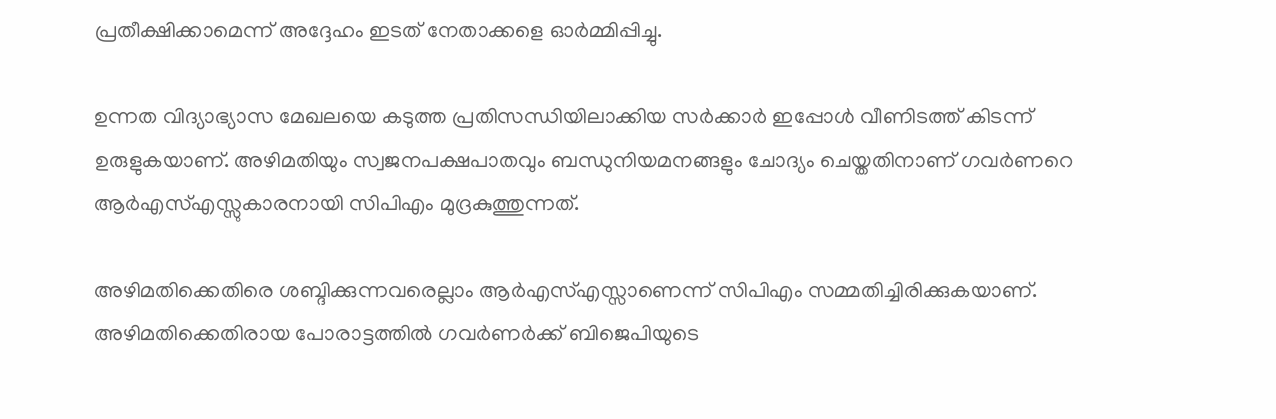പ്രതീക്ഷിക്കാമെന്ന് അദ്ദേഹം ഇടത് നേതാക്കളെ ഓര്‍മ്മിപ്പിച്ചു.

ഉന്നത വിദ്യാഭ്യാസ മേഖലയെ കടുത്ത പ്രതിസന്ധിയിലാക്കിയ സര്‍ക്കാര്‍ ഇപ്പോള്‍ വീണിടത്ത് കിടന്ന് ഉരുളുകയാണ്. അഴിമതിയും സ്വജനപക്ഷപാതവും ബന്ധുനിയമനങ്ങളും ചോദ്യം ചെയ്തതിനാണ് ഗവര്‍ണറെ ആര്‍എസ്എസ്സുകാരനായി സിപിഎം മുദ്രകുത്തുന്നത്.

അഴിമതിക്കെതിരെ ശബ്ദിക്കുന്നവരെല്ലാം ആര്‍എസ്എസ്സാണെന്ന് സിപിഎം സമ്മതിച്ചിരിക്കുകയാണ്. അഴിമതിക്കെതിരായ പോരാട്ടത്തില്‍ ഗവര്‍ണര്‍ക്ക് ബിജെപിയുടെ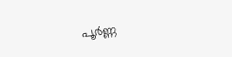പൂര്‍ണ്ണ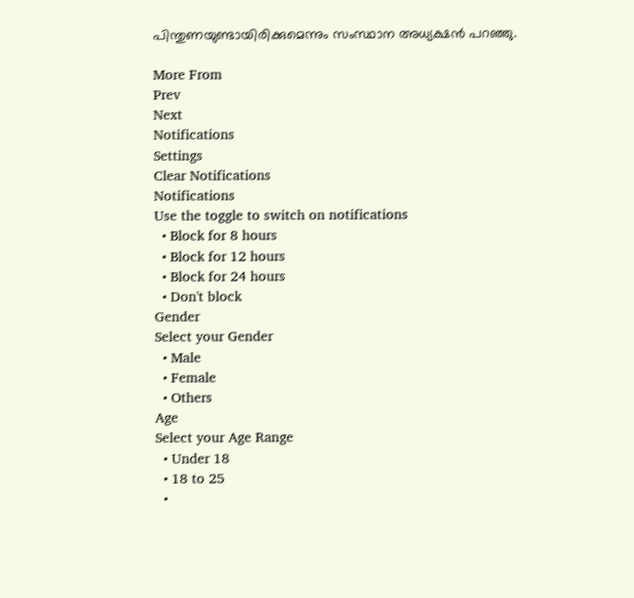പിന്തുണയുണ്ടായിരിക്കുമെന്നും സംസ്ഥാന അധ്യക്ഷന്‍ പറഞ്ഞു.

More From
Prev
Next
Notifications
Settings
Clear Notifications
Notifications
Use the toggle to switch on notifications
  • Block for 8 hours
  • Block for 12 hours
  • Block for 24 hours
  • Don't block
Gender
Select your Gender
  • Male
  • Female
  • Others
Age
Select your Age Range
  • Under 18
  • 18 to 25
  •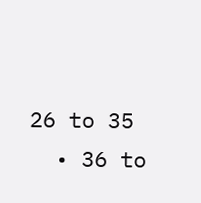26 to 35
  • 36 to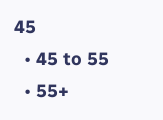45
  • 45 to 55
  • 55+